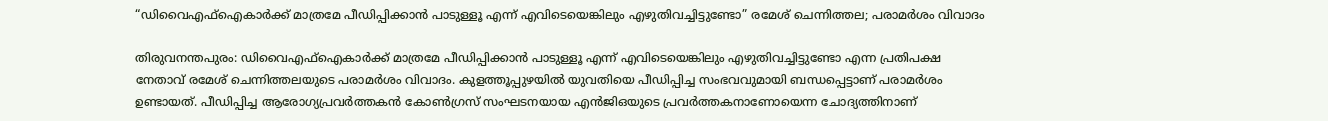“ഡിവൈഎഫ്‌ഐകാര്‍ക്ക് മാത്രമേ പീഡിപ്പിക്കാന്‍ പാടുള്ളൂ എന്ന് എവിടെയെങ്കിലും എഴുതിവച്ചിട്ടുണ്ടോ” രമേശ് ചെന്നിത്തല; പരാമർശം വിവാദം

തിരുവനന്തപുരം: ഡിവൈഎഫ്‌ഐകാര്‍ക്ക് മാത്രമേ പീഡിപ്പിക്കാന്‍ പാടുള്ളൂ എന്ന് എവിടെയെങ്കിലും എഴുതിവച്ചിട്ടുണ്ടോ എന്ന പ്രതിപക്ഷ നേതാവ് രമേശ് ചെന്നിത്തലയുടെ പരാമര്‍ശം വിവാദം. കുളത്തൂപ്പുഴയിൽ യുവതിയെ പീഡിപ്പിച്ച സംഭവവുമായി ബന്ധപ്പെട്ടാണ് പരാമർശം ഉണ്ടായത്. പീഡിപ്പിച്ച ആരോഗ്യപ്രവര്‍ത്തകന്‍ കോണ്‍ഗ്രസ് സംഘടനയായ എന്‍ജിഒയുടെ പ്രവര്‍ത്തകനാണോയെന്ന ചോദ്യത്തിനാണ്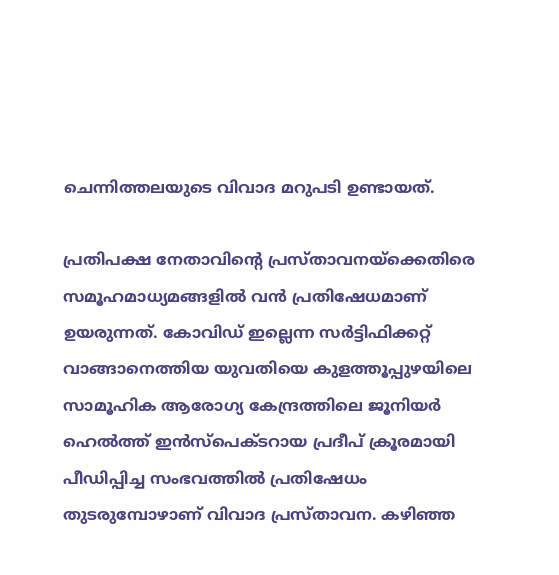ചെന്നിത്തലയുടെ വിവാദ മറുപടി ഉണ്ടായത്.

പ്രതിപക്ഷ നേതാവിന്റെ പ്രസ്താവനയ്ക്കെതിരെ സമൂഹമാധ്യമങ്ങളില്‍ വൻ പ്രതിഷേധമാണ് ഉയരുന്നത്. കോവിഡ് ഇല്ലെന്ന സര്‍ട്ടിഫിക്കറ്റ് വാങ്ങാനെത്തിയ യുവതിയെ കുളത്തൂപ്പുഴയിലെ സാമൂഹിക ആരോഗ്യ കേന്ദ്രത്തിലെ ജൂനിയര്‍ ഹെല്‍ത്ത് ഇന്‍സ്പെക്ടറായ പ്രദീപ് ക്രൂരമായി പീഡിപ്പിച്ച സംഭവത്തിൽ പ്രതിഷേധം തുടരുമ്പോഴാണ് വിവാദ പ്രസ്താവന. കഴിഞ്ഞ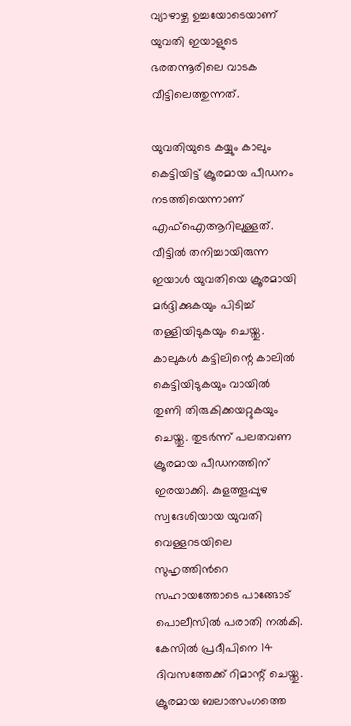വ്യാഴാഴ്ച ഉച്ചയോടെയാണ് യുവതി ഇയാളുടെ ഭരതന്നൂരിലെ വാടക വീട്ടിലെത്തുന്നത്.

യുവതിയുടെ കയ്യും കാലും കെട്ടിയിട്ട് ക്രൂരമായ പീഡനം നടത്തിയെന്നാണ് എഫ്‌ഐആറിലുള്ളത്. വീട്ടില്‍ തനിച്ചായിരുന്ന ഇയാള്‍ യുവതിയെ ക്രൂരമായി മര്‍ദ്ദിക്കുകയും പിടിച്ച്‌ തള്ളിയിടുകയും ചെയ്തു. കാലുകള്‍ കട്ടിലിന്റെ കാലില്‍ കെട്ടിയിടുകയും വായില്‍ തുണി തിരുകിക്കയറ്റുകയും ചെയ്തു. തുടര്‍ന്ന് പലതവണ ക്രൂരമായ പീഡനത്തിന് ഇരയാക്കി. കുളത്തൂപ്പുഴ സ്വദേശിയായ യുവതി വെള്ളറടയിലെ സുഹൃത്തിന്‍റെ സഹായത്തോടെ പാങ്ങോട് പൊലീസില്‍ പരാതി നല്‍കി. കേസില്‍ പ്രദീപിനെ 14 ദിവസത്തേക്ക് റിമാന്റ് ചെയ്തു. ക്രൂരമായ ബലാത്സംഗത്തെ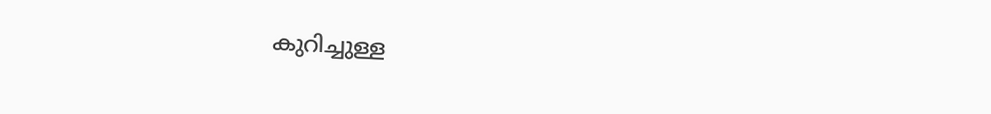കുറിച്ചുള്ള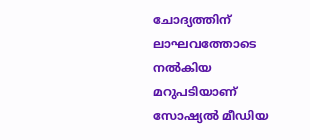ചോദ്യത്തിന് ലാഘവത്തോടെ നൽകിയ മറുപടിയാണ് സോഷ്യൽ മീഡിയ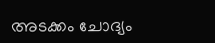അടക്കം ചോദ്യം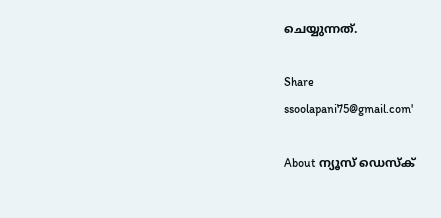ചെയ്യുന്നത്.

Share
ssoolapani75@gmail.com'

About ന്യൂസ് ഡെസ്ക്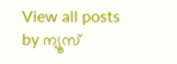View all posts by ന്യൂസ്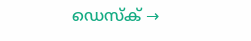ഡെസ്ക് →